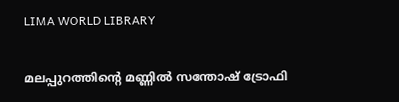LIMA WORLD LIBRARY

മലപ്പുറത്തിന്റെ മണ്ണിൽ സന്തോഷ് ട്രോഫി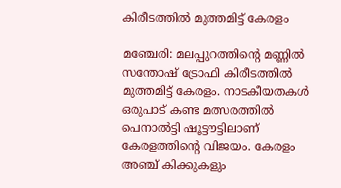കിരീടത്തിൽ മുത്തമിട്ട് കേരളം

മഞ്ചേരി: മലപ്പുറത്തിന്റെ മണ്ണിൽ സന്തോഷ് ട്രോഫി കിരീടത്തിൽ മുത്തമിട്ട് കേരളം. നാടകീയതകൾ ഒരുപാട് കണ്ട മത്സരത്തിൽ പെനാൽട്ടി ഷൂട്ടൗട്ടിലാണ് കേരളത്തിന്റെ വിജയം. കേരളം അഞ്ച് കിക്കുകളും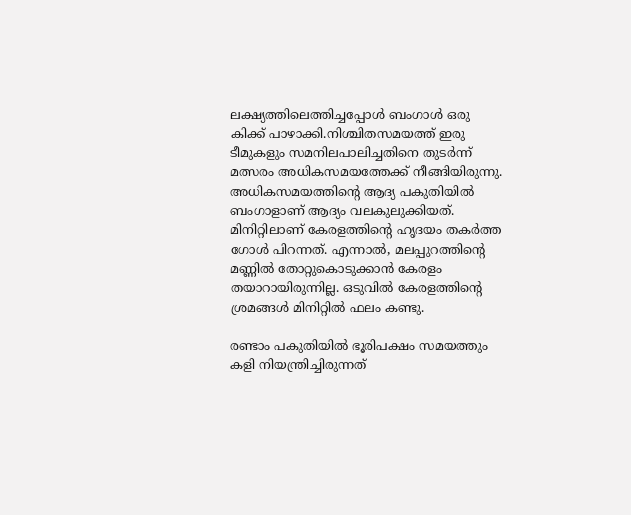ലക്ഷ്യത്തിലെത്തിച്ചപ്പോൾ ബംഗാൾ ഒരു കിക്ക് പാഴാക്കി.നിശ്ചിതസമയത്ത് ഇരു ടീമുകളും സമനിലപാലിച്ചതിനെ തുടർന്ന് മത്സരം അധികസമയത്തേക്ക് നീങ്ങിയിരുന്നു. അധികസമയത്തിന്റെ ആദ്യ പകുതിയിൽ ബംഗാളാണ് ആദ്യം വലകുലുക്കിയത്. മിനിറ്റിലാണ് കേരളത്തിന്റെ ഹൃദയം തകർത്ത ഗോൾ പിറന്നത്. എന്നാൽ, മലപ്പുറത്തിന്റെ മണ്ണിൽ തോറ്റുകൊടുക്കാൻ കേരളം തയാറായിരുന്നില്ല. ഒടുവിൽ കേരളത്തിന്റെ ശ്രമങ്ങൾ മിനിറ്റിൽ ഫലം കണ്ടു.

രണ്ടാം പകുതിയിൽ ഭൂരിപക്ഷം സമയത്തും കളി നിയന്ത്രിച്ചിരുന്നത്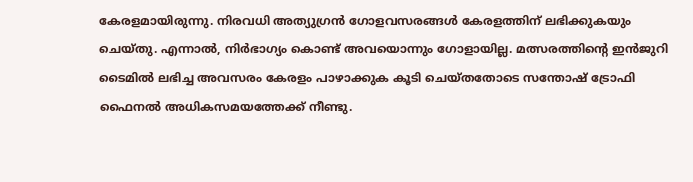കേരളമായിരുന്നു. നിരവധി അത്യുഗ്രൻ ഗോളവസരങ്ങൾ കേരളത്തിന് ലഭിക്കുകയും ചെയ്തു. എന്നാൽ, നിർഭാഗ്യം കൊണ്ട് അവയൊന്നും ഗോളായില്ല. മത്സരത്തിന്റെ ഇൻജുറി ടൈമിൽ ലഭിച്ച അവസരം കേരളം പാഴാക്കുക കൂടി ചെയ്തതോടെ സന്തോഷ് ട്രോഫി ഫൈനൽ അധികസമയത്തേക്ക് നീണ്ടു.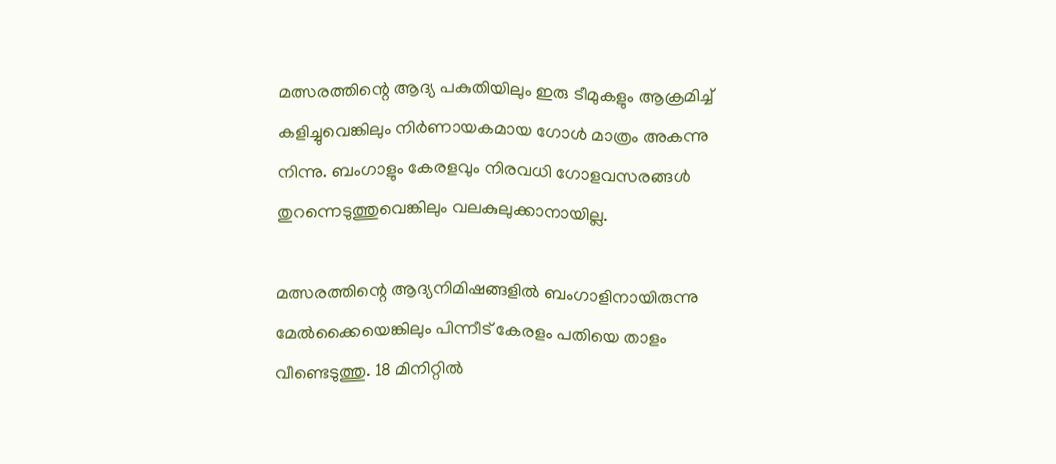മത്സരത്തിന്റെ ആദ്യ പകുതിയിലും ഇരു ടീമുകളും ആക്രമിച്ച് കളിച്ചുവെങ്കിലും നിർണായകമായ ഗോൾ മാത്രം അകന്നു നിന്നു. ബംഗാളും കേരളവും നിരവധി ഗോളവസരങ്ങൾ തുറന്നെടുത്തുവെങ്കിലും വലകുലുക്കാനായില്ല.

മത്സരത്തിന്റെ ആദ്യനിമിഷങ്ങളിൽ ബംഗാളിനായിരുന്നു മേൽക്കൈയെങ്കിലും പിന്നീട് കേരളം പതിയെ താളം വീണ്ടെടുത്തു. 18 മിനിറ്റിൽ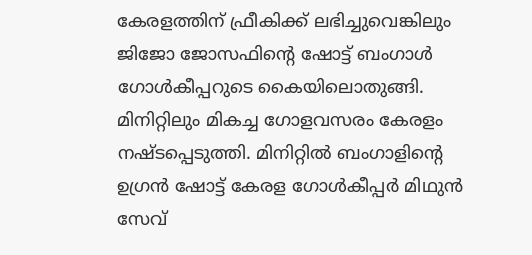കേരളത്തിന് ഫ്രീകിക്ക് ലഭിച്ചുവെങ്കിലും ജിജോ ജോസഫിന്റെ ഷോട്ട് ബംഗാൾ ഗോൾകീപ്പറുടെ കൈയിലൊതുങ്ങി. മിനിറ്റിലും മികച്ച ഗോളവസരം കേരളം നഷ്ടപ്പെടുത്തി. മിനിറ്റിൽ ബംഗാളിന്റെ ഉഗ്രൻ ഷോട്ട് കേരള ഗോൾകീപ്പർ മിഥുൻ സേവ്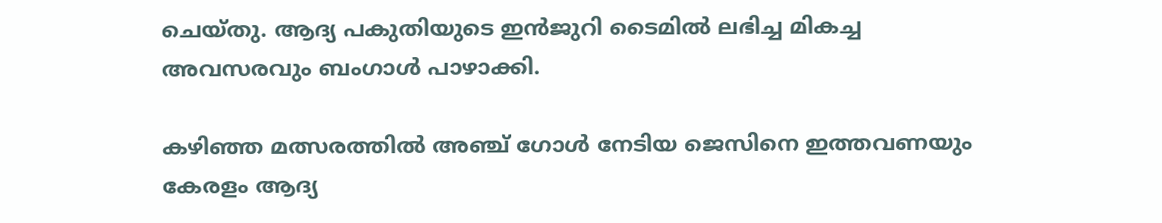ചെയ്തു. ആദ്യ പകുതിയുടെ ഇൻജുറി ടൈമിൽ ലഭിച്ച മികച്ച അവസരവും ബംഗാൾ പാഴാക്കി.

കഴിഞ്ഞ മത്സരത്തിൽ അഞ്ച് ഗോൾ നേടിയ ജെസിനെ ഇത്തവണയും കേരളം ആദ്യ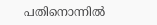പതിനൊന്നിൽ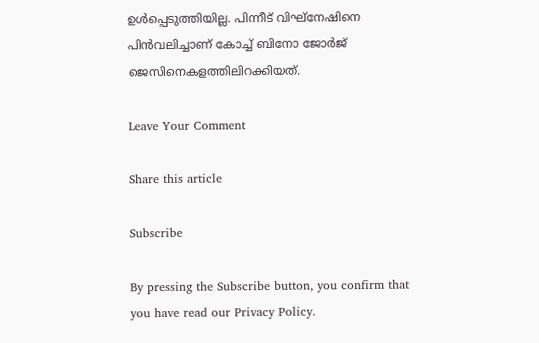ഉൾപ്പെടുത്തിയില്ല. പിന്നീട് വിഘ്നേഷിനെ പിൻവലിച്ചാണ് കോച്ച് ബിനോ ജോർജ് ജെസിനെകളത്തിലിറക്കിയത്.

Leave Your Comment

Share this article

Subscribe

By pressing the Subscribe button, you confirm that you have read our Privacy Policy.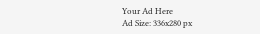Your Ad Here
Ad Size: 336x280 px